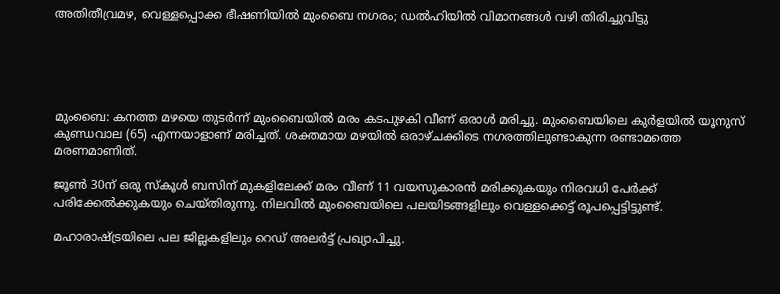അതിതീവ്രമഴ, വെള്ളപ്പൊക്ക ഭീഷണിയില്‍ മുംബൈ നഗരം; ഡല്‍ഹിയില്‍ വിമാനങ്ങള്‍ വഴി തിരിച്ചുവിട്ടു





മുംബൈ: കനത്ത മഴയെ തുടര്‍ന്ന് മുംബൈയില്‍ മരം കടപുഴകി വീണ് ഒരാള്‍ മരിച്ചു. മുംബൈയിലെ കുര്‍ളയില്‍ യൂനുസ് കുണ്ഡവാല (65) എന്നയാളാണ് മരിച്ചത്. ശക്തമായ മഴയില്‍ ഒരാഴ്ചക്കിടെ നഗരത്തിലുണ്ടാകുന്ന രണ്ടാമത്തെ മരണമാണിത്.

ജൂണ്‍ 30ന് ഒരു സ്‌കൂള്‍ ബസിന് മുകളിലേക്ക് മരം വീണ് 11 വയസുകാരന്‍ മരിക്കുകയും നിരവധി പേര്‍ക്ക് പരിക്കേല്‍ക്കുകയും ചെയ്തിരുന്നു. നിലവില്‍ മുംബൈയിലെ പലയിടങ്ങളിലും വെള്ളക്കെട്ട് രൂപപ്പെട്ടിട്ടുണ്ട്.

മഹാരാഷ്ട്രയിലെ പല ജില്ലകളിലും റെഡ് അലര്‍ട്ട് പ്രഖ്യാപിച്ചു.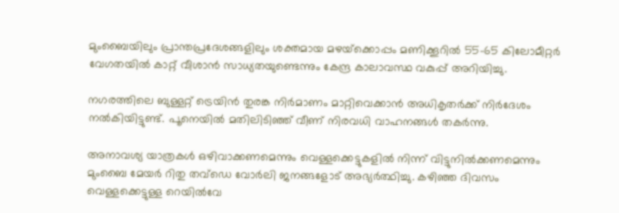മുംബൈയിലും പ്രാന്തപ്രദേശങ്ങളിലും ശക്തമായ മഴയ്‌ക്കൊപ്പം മണിക്കൂറില്‍ 55-65 കിലോമീറ്റര്‍ വേഗതയില്‍ കാറ്റ് വീശാന്‍ സാധ്യതയുണ്ടെന്നും കേന്ദ്ര കാലാവസ്ഥ വകുപ്പ് അറിയിച്ചു.

നഗരത്തിലെ ബുള്ളറ്റ് ട്രെയിന്‍ തുരങ്ക നിര്‍മാണം മാറ്റിവെക്കാൻ അധികൃതർക്ക് നിർദേശം നൽകിയിട്ടുണ്ട്. പൂനെയില്‍ മതിലിടിഞ്ഞ് വീണ് നിരവധി വാഹനങ്ങള്‍ തകര്‍ന്നു.

അനാവശ്യ യാത്രകള്‍ ഒഴിവാക്കണമെന്നും വെള്ളക്കെട്ടുകളില്‍ നിന്ന് വിട്ടുനില്‍ക്കണമെന്നും മുംബൈ മേയര്‍ റിതു തവ്ഡെ വോര്‍ലി ജനങ്ങളോട് അഭ്യര്‍ത്ഥിച്ചു. കഴിഞ്ഞ ദിവസം വെള്ളക്കെട്ടുള്ള റെയില്‍വേ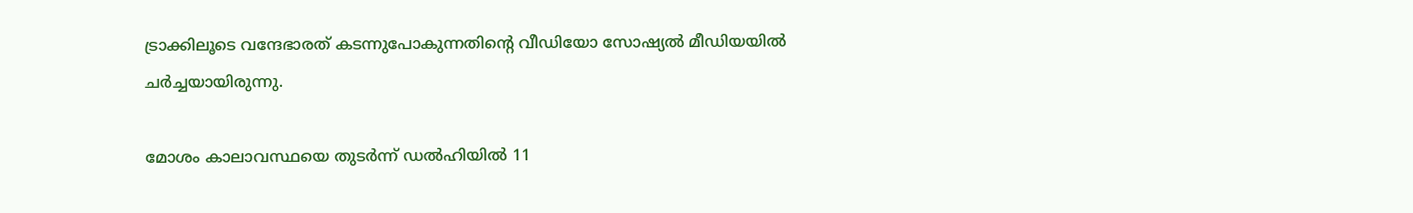ട്രാക്കിലൂടെ വന്ദേഭാരത് കടന്നുപോകുന്നതിന്റെ വീഡിയോ സോഷ്യല്‍ മീഡിയയില്‍ ചര്‍ച്ചയായിരുന്നു.

മോശം കാലാവസ്ഥയെ തുടര്‍ന്ന് ഡല്‍ഹിയില്‍ 11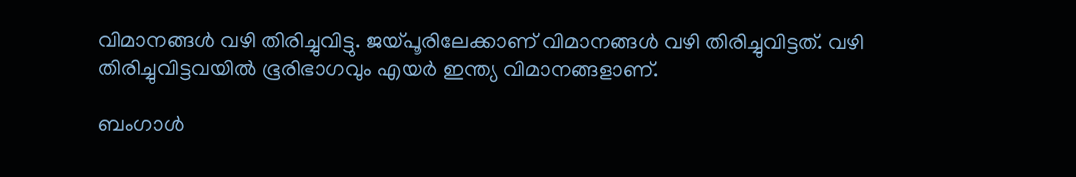വിമാനങ്ങള്‍ വഴി തിരിച്ചുവിട്ടു. ജയ്പൂരിലേക്കാണ് വിമാനങ്ങള്‍ വഴി തിരിച്ചുവിട്ടത്. വഴി തിരിച്ചുവിട്ടവയില്‍ ഭൂരിഭാഗവും എയര്‍ ഇന്ത്യ വിമാനങ്ങളാണ്.

ബംഗാള്‍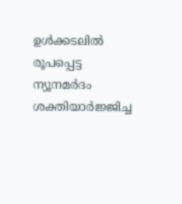ഉള്‍ക്കടലില്‍ രൂപപ്പെട്ട ന്യൂനമര്‍ദം ശക്തിയാര്‍ജ്ജിച്ച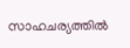സാഹചര്യത്തില്‍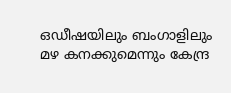ഒഡീഷയിലും ബംഗാളിലും മഴ കനക്കുമെന്നും കേന്ദ്ര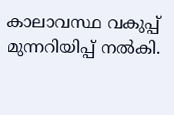കാലാവസ്ഥ വകുപ്പ് മുന്നറിയിപ്പ് നല്‍കി.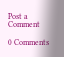Post a Comment

0 Comments